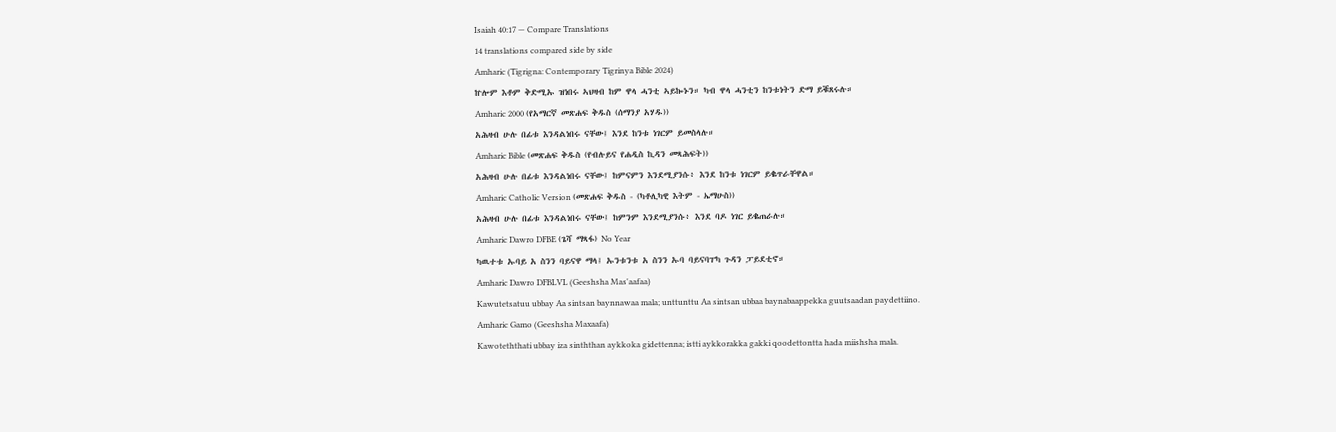Isaiah 40:17 — Compare Translations
14 translations compared side by side
Amharic (Tigrigna: Contemporary Tigrinya Bible 2024)
ኵሎም እቶም ቅድሚኡ ዝነበሩ ኣህዛብ ከም ዋላ ሓንቲ ኣይኰኑን። ካብ ዋላ ሓንቲን ከንቱነትን ድማ ይቑጸሩሉ።
Amharic 2000 (የአማርኛ መጽሐፍ ቅዱስ (ሰማንያ አሃዱ))
አሕዛብ ሁሉ በፊቱ እንዳልነበሩ ናቸው፤ እንደ ከንቱ ነገርም ይመስላሉ።
Amharic Bible (መጽሐፍ ቅዱስ (የብሉይና የሐዲስ ኪዳን መጻሕፍት))
አሕዛብ ሁሉ በፊቱ እንዳልነበሩ ናቸው፤ ከምናምን እንደሚያንሱ፥ እንደ ከንቱ ነገርም ይቈጥራቸዋል።
Amharic Catholic Version (መጽሐፍ ቅዱስ - (ካቶሊካዊ እትም - ኤማሁስ))
አሕዛብ ሁሉ በፊቱ እንዳልነበሩ ናቸው፤ ከምንም እንደሚያንሱ፥ እንደ ባዶ ነገር ይቈጠራሉ።
Amharic Dawro DFBE (ጌሻ ማጻፋ) No Year
ካዉተቱ ኡባይ አ ስንን ባይናዋ ማላ፤ ኡንቱንቱ አ ስንን ኡባ ባይናባፐካ ጉዳን ፓይደቲኖ።
Amharic Dawro DFBLVL (Geeshsha Mas'aafaa)
Kawutetsatuu ubbay Aa sintsan baynnawaa mala; unttunttu Aa sintsan ubbaa baynabaappekka guutsaadan paydettiino.
Amharic Gamo (Geeshsha Maxaafa)
Kawoteththati ubbay iza sinththan aykkoka gidettenna; istti aykkorakka gakki qoodettontta hada miishsha mala.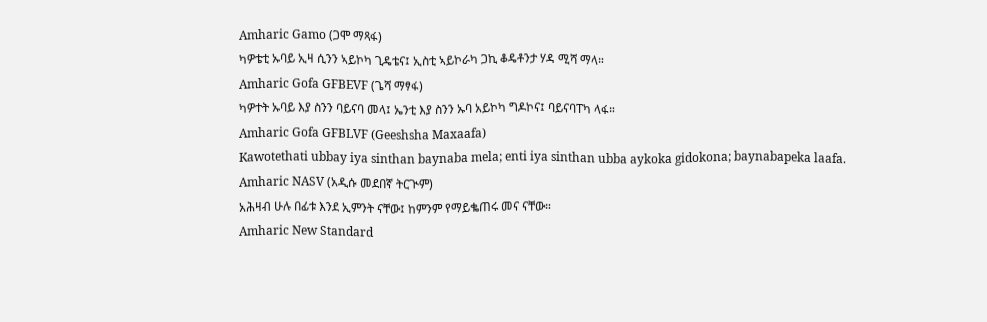Amharic Gamo (ጋሞ ማጻፋ)
ካዎቴቲ ኡባይ ኢዛ ሲንን ኣይኮካ ጊዴቴና፤ ኢስቲ ኣይኮራካ ጋኪ ቆዴቶንታ ሃዳ ሚሻ ማላ።
Amharic Gofa GFBEVF (ጌሻ ማፃፋ)
ካዎተት ኡባይ እያ ስንን ባይናባ መላ፤ ኤንቲ እያ ስንን ኡባ አይኮካ ግዶኮና፤ ባይናባፐካ ላፋ።
Amharic Gofa GFBLVF (Geeshsha Maxaafa)
Kawotethati ubbay iya sinthan baynaba mela; enti iya sinthan ubba aykoka gidokona; baynabapeka laafa.
Amharic NASV (አዲሱ መደበኛ ትርጒም)
አሕዛብ ሁሉ በፊቱ እንደ ኢምንት ናቸው፤ ከምንም የማይቈጠሩ መና ናቸው።
Amharic New Standard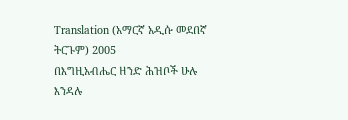Translation (አማርኛ አዲሱ መደበኛ ትርጉም) 2005
በእግዚአብሔር ዘንድ ሕዝቦች ሁሉ እንዳሉ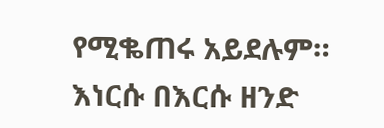የሚቈጠሩ አይደሉም። እነርሱ በእርሱ ዘንድ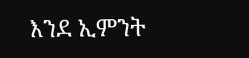እንደ ኢምንት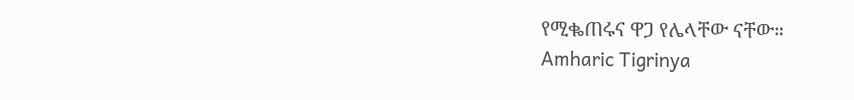የሚቈጠሩና ዋጋ የሌላቸው ናቸው።
Amharic Tigrinya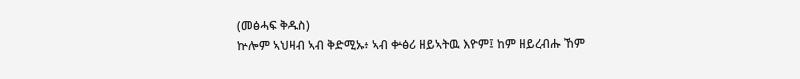(መፅሓፍ ቅዱስ)
ኵሎም ኣህዛብ ኣብ ቅድሚኡ፥ ኣብ ቍፅሪ ዘይኣትዉ እዮም፤ ከም ዘይረብሑ ኸም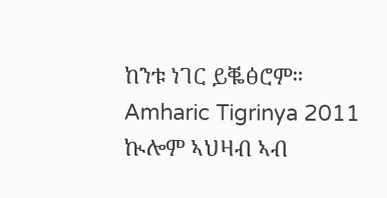ከንቱ ነገር ይቘፅሮም።
Amharic Tigrinya 2011
ኲሎም ኣህዛብ ኣብ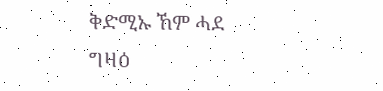ቅድሚኡ ኸም ሓደ ግዛዕ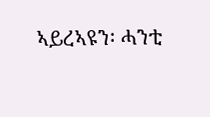ኣይረኣዩን፡ ሓንቲ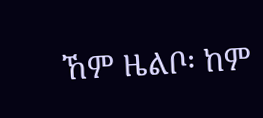ኸም ዜልቦ፡ ከም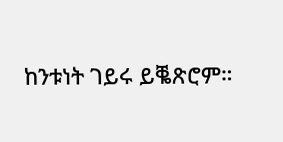ከንቱነት ገይሩ ይቘጽሮም።